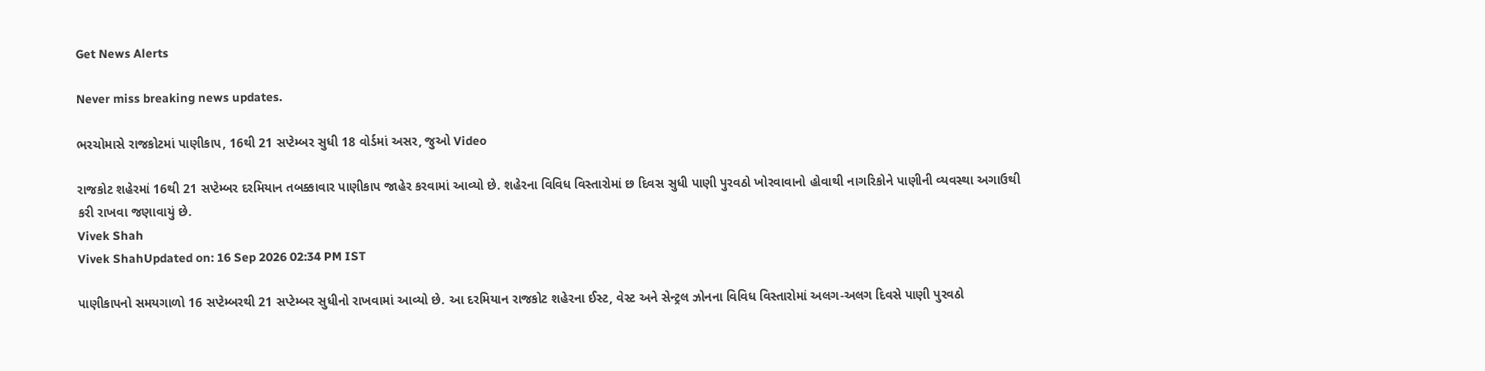Get News Alerts

Never miss breaking news updates.

ભરચોમાસે રાજકોટમાં પાણીકાપ, 16થી 21 સપ્ટેમ્બર સુધી 18 વોર્ડમાં અસર, જુઓ Video

રાજકોટ શહેરમાં 16થી 21 સપ્ટેમ્બર દરમિયાન તબક્કાવાર પાણીકાપ જાહેર કરવામાં આવ્યો છે. શહેરના વિવિધ વિસ્તારોમાં છ દિવસ સુધી પાણી પુરવઠો ખોરવાવાનો હોવાથી નાગરિકોને પાણીની વ્યવસ્થા અગાઉથી કરી રાખવા જણાવાયું છે.
Vivek Shah
Vivek ShahUpdated on: 16 Sep 2026 02:34 PM IST

પાણીકાપનો સમયગાળો 16 સપ્ટેમ્બરથી 21 સપ્ટેમ્બર સુધીનો રાખવામાં આવ્યો છે. આ દરમિયાન રાજકોટ શહેરના ઈસ્ટ, વેસ્ટ અને સેન્ટ્રલ ઝોનના વિવિધ વિસ્તારોમાં અલગ-અલગ દિવસે પાણી પુરવઠો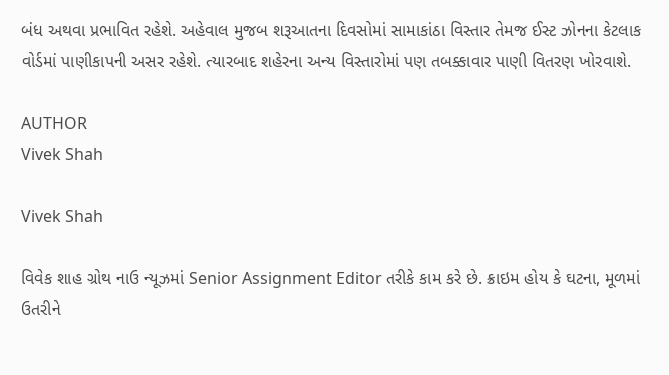બંધ અથવા પ્રભાવિત રહેશે. અહેવાલ મુજબ શરૂઆતના દિવસોમાં સામાકાંઠા વિસ્તાર તેમજ ઈસ્ટ ઝોનના કેટલાક વોર્ડમાં પાણીકાપની અસર રહેશે. ત્યારબાદ શહેરના અન્ય વિસ્તારોમાં પણ તબક્કાવાર પાણી વિતરણ ખોરવાશે.

AUTHOR
Vivek Shah

Vivek Shah

વિવેક શાહ ગ્રોથ નાઉ ન્યૂઝમાં Senior Assignment Editor તરીકે કામ કરે છે. ક્રાઇમ હોય કે ઘટના, મૂળમાં ઉતરીને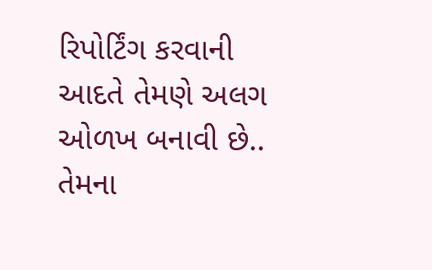રિપોર્ટિંગ કરવાની આદતે તેમણે અલગ ઓળખ બનાવી છે.. તેમના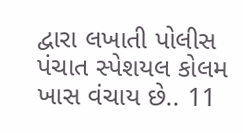દ્વારા લખાતી પોલીસ પંચાત સ્પેશયલ કોલમ ખાસ વંચાય છે.. 11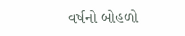વર્ષનો બોહળો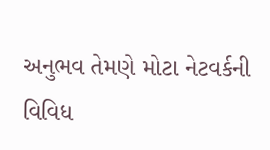અનુભવ તેમણે મોટા નેટવર્કની વિવિધ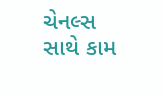ચેનલ્સ સાથે કામ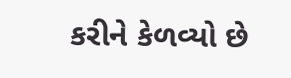કરીને કેળવ્યો છે